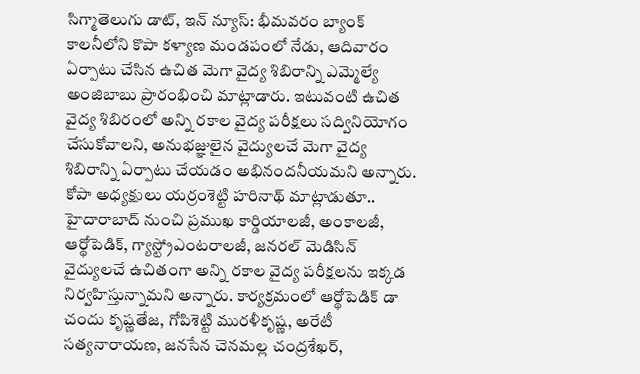సిగ్మాతెలుగు డాట్, ఇన్ న్యూస్: భీమవరం బ్యాంక్ కాలనీలోని కొపా కళ్యాణ మండపంలో నేడు, ఆదివారం ఏర్పాటు చేసిన ఉచిత మెగా వైద్య శిబిరాన్ని ఎమ్మెల్యే అంజిబాబు ప్రారంభించి మాట్లాడారు. ఇటువంటి ఉచిత వైద్య శిబిరంలో అన్ని రకాల వైద్య పరీక్షలు సద్వినియోగం చేసుకోవాలని, అనుభజ్ఞులైన వైద్యులచే మెగా వైద్య శిబిరాన్ని ఏర్పాటు చేయడం అభినందనీయమని అన్నారు. కోపా అధ్యక్షులు యర్రంశెట్టి హరినాథ్ మాట్లాడుతూ.. హైదారాబాద్ నుంచి ప్రముఖ కార్డియాలజీ, అంకాలజీ, ఆర్థోపెడిక్, గ్యాస్ట్రోఎంటరాలజీ, జనరల్ మెడిసిన్ వైద్యులచే ఉచితంగా అన్ని రకాల వైద్య పరీక్షలను ఇక్కడ నిర్వహిస్తున్నామని అన్నారు. కార్యక్రమంలో ఆర్థోపెడిక్ డా చందు కృష్ణతేజ, గోపిశెట్టి మురళీకృష్ణ, అరేటీ సత్యనారాయణ, జనసేన చెనమల్ల చంద్రశేఖర్,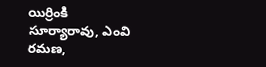యిర్రింకి సూర్యారావు, ఎంవి రమణ,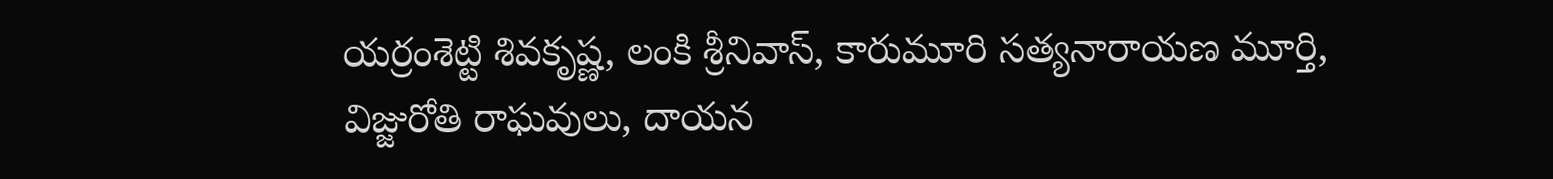యర్రంశెట్టి శివకృష్ణ, లంకి శ్రీనివాస్, కారుమూరి సత్యనారాయణ మూర్తి, విజ్జురోతి రాఘవులు, దాయన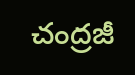చంద్రజీ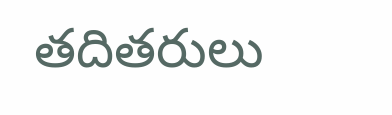తదితరులు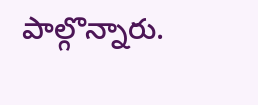పాల్గొన్నారు.